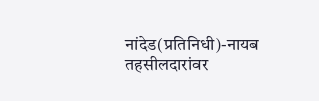नांदेड(प्रतिनिधी)-नायब तहसीलदारांवर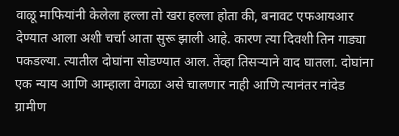वाळू माफियांनी केलेला हल्ला तो खरा हल्ला होता की, बनावट एफआयआर देण्यात आला अशी चर्चा आता सुरू झाली आहे. कारण त्या दिवशी तिन गाड्या पकडल्या. त्यातील दोघांना सोडण्यात आल. तेंव्हा तिसऱ्याने वाद घातला. दोघांना एक न्याय आणि आम्हाला वेगळा असे चालणार नाही आणि त्यानंतर नांदेड ग्रामीण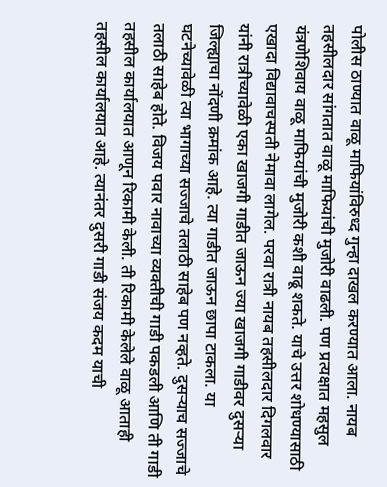पोलीस ठाण्यात वाळू माफियांविरुध्द गुन्हा दाखल करण्यात आला. नायब तहसीलदार सांगतात वाळू माफियांची मुजोरी वाढली. पण प्रत्यक्षात महसुल यंत्रणेशिवाय वाळू माफियांची मुजोरी कशी वाढू शकते. याचे उत्तर शोधण्यासाठी एखादा विद्यावाचस्पती नेमावा लागेल. परवा रात्री नायब तहसीलदार दिगलवार यांनी रात्रीच्यावेळी एका खाजगी गाडीत जाऊन ज्या खाजगी गाडीवर दुसऱ्या जिल्ह्याचा नोंदणी क्रमांक आहे. त्या गाडीत जाऊन छापा टाकला. या घटनेच्यावेळी त्या भागाच्या सज्जाचे तलाठी साहेब पण नव्हते. दुसऱ्याच सज्जाचे तलाठी साहेब होते. विजय पवार नावाच्या व्यक्तीची गाडी पकडली आणि ती गाडी तहसील कार्यालयात आणून रिकामी केली. ती रिकामी केलेले वाळू आताही तहसील कार्यालयात आहे. त्यानंतर दुसरी गाडी संजय कदम याची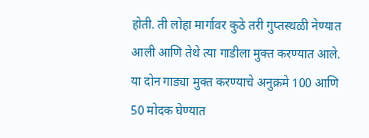होती. ती लोहा मार्गावर कुठे तरी गुप्तस्थळी नेण्यात आली आणि तेथे त्या गाडीला मुक्त करण्यात आले. या दोन गाड्या मुक्त करण्याचे अनुक्रमे 100 आणि 50 मोदक घेण्यात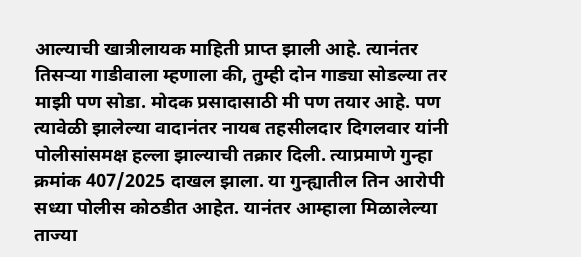आल्याची खात्रीलायक माहिती प्राप्त झाली आहे. त्यानंतर तिसऱ्या गाडीवाला म्हणाला की, तुम्ही दोन गाड्या सोडल्या तर माझी पण सोडा. मोदक प्रसादासाठी मी पण तयार आहे. पण त्यावेळी झालेल्या वादानंतर नायब तहसीलदार दिगलवार यांनी पोलीसांसमक्ष हल्ला झाल्याची तक्रार दिली. त्याप्रमाणे गुन्हा क्रमांक 407/2025 दाखल झाला. या गुन्ह्यातील तिन आरोपी सध्या पोलीस कोठडीत आहेत. यानंतर आम्हाला मिळालेल्या ताज्या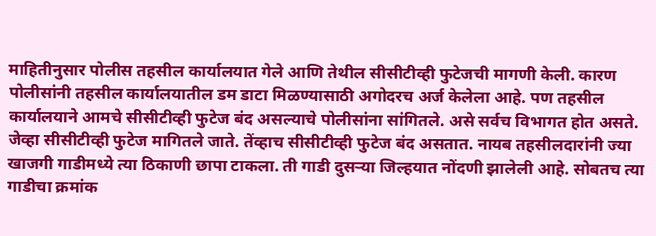माहितीनुसार पोलीस तहसील कार्यालयात गेले आणि तेथील सीसीटीव्ही फुटेजची मागणी केली. कारण पोलीसांनी तहसील कार्यालयातील डम डाटा मिळण्यासाठी अगोदरच अर्ज केलेला आहे. पण तहसील कार्यालयाने आमचे सीसीटीव्ही फुटेज बंद असल्याचे पोलीसांना सांगितले. असे सर्वच विभागत होत असते. जेव्हा सीसीटीव्ही फुटेज मागितले जाते. तेंव्हाच सीसीटीव्ही फुटेज बंद असतात. नायब तहसीलदारांनी ज्या खाजगी गाडीमध्ये त्या ठिकाणी छापा टाकला. ती गाडी दुसऱ्या जिल्हयात नोंदणी झालेली आहे. सोबतच त्या गाडीचा क्रमांक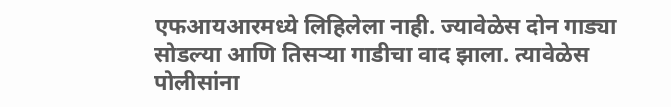एफआयआरमध्ये लिहिलेला नाही. ज्यावेळेस दोन गाड्या सोडल्या आणि तिसऱ्या गाडीचा वाद झाला. त्यावेळेस पोलीसांना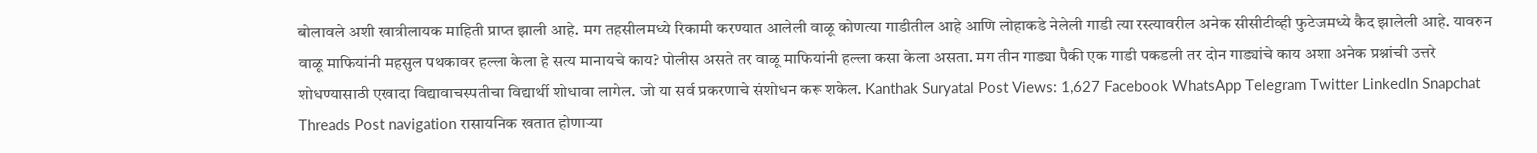बोलावले अशी खात्रीलायक माहिती प्राप्त झाली आहे. मग तहसीलमध्ये रिकामी करण्यात आलेली वाळू कोणत्या गाडीतील आहे आणि लोहाकडे नेलेली गाडी त्या रस्त्यावरील अनेक सीसीटीव्ही फुटेजमध्ये कैद झालेली आहे. यावरुन वाळू माफियांनी महसुल पथकावर हल्ला केला हे सत्य मानायचे काय? पोलीस असते तर वाळू माफियांनी हल्ला कसा केला असता. मग तीन गाड्या पैकी एक गाडी पकडली तर दोन गाड्यांचे काय अशा अनेक प्रश्नांची उत्तरे शोधण्यासाठी एखादा विद्यावाचस्पतीचा विद्यार्थी शोधावा लागेल. जो या सर्व प्रकरणाचे संशोधन करू शकेल. Kanthak Suryatal Post Views: 1,627 Facebook WhatsApp Telegram Twitter LinkedIn Snapchat Threads Post navigation रासायनिक खतात होणाऱ्या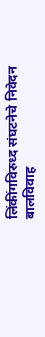लिंकींगविरुध्द संघटनेचे निवेदन बालविवाह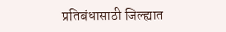प्रतिबंधासाठी जिल्ह्यात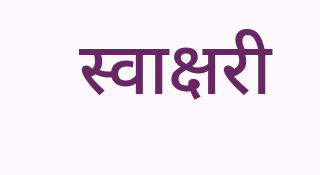स्वाक्षरी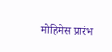मोहिमेस प्रारंभ